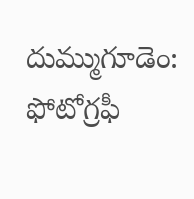దుమ్ముగూడెం: ఫోటోగ్రఫీ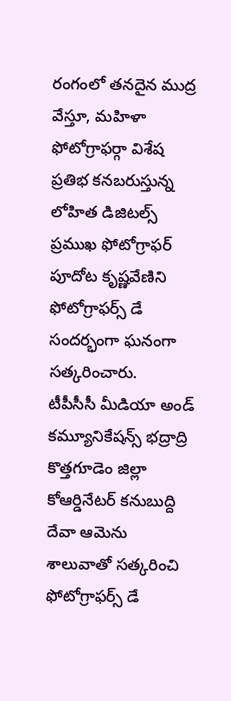రంగంలో తనదైన ముద్ర వేస్తూ, మహిళా ఫోటోగ్రాఫర్గా విశేష ప్రతిభ కనబరుస్తున్న లోహిత డిజిటల్స్ ప్రముఖ ఫోటోగ్రాఫర్ పూదోట కృష్ణవేణిని ఫోటోగ్రాఫర్స్ డే సందర్భంగా ఘనంగా సత్కరించారు.
టీపీసీసీ మీడియా అండ్ కమ్యూనికేషన్స్ భద్రాద్రి కొత్తగూడెం జిల్లా కోఆర్డినేటర్ కనుబుద్ది దేవా ఆమెను శాలువాతో సత్కరించి ఫోటోగ్రాఫర్స్ డే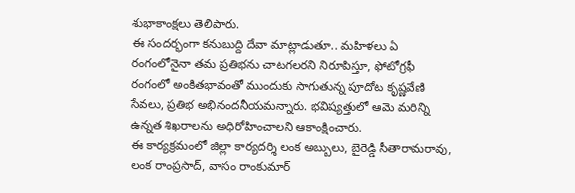శుభాకాంక్షలు తెలిపారు.
ఈ సందర్భంగా కనుబుద్ది దేవా మాట్లాడుతూ.. మహిళలు ఏ రంగంలోనైనా తమ ప్రతిభను చాటగలరని నిరూపిస్తూ, ఫోటోగ్రఫీ రంగంలో అంకితభావంతో ముందుకు సాగుతున్న పూదోట కృష్ణవేణి సేవలు, ప్రతిభ అభినందనీయమన్నారు. భవిష్యత్తులో ఆమె మరిన్ని ఉన్నత శిఖరాలను అధిరోహించాలని ఆకాంక్షించారు.
ఈ కార్యక్రమంలో జిల్లా కార్యదర్శి లంక అబ్బులు, బైరెడ్డి సీతారామరావు, లంక రాంప్రసాద్, వాసం రాంకుమార్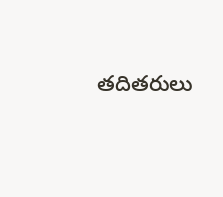తదితరులు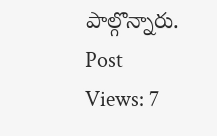పాల్గొన్నారు.
Post Views: 7